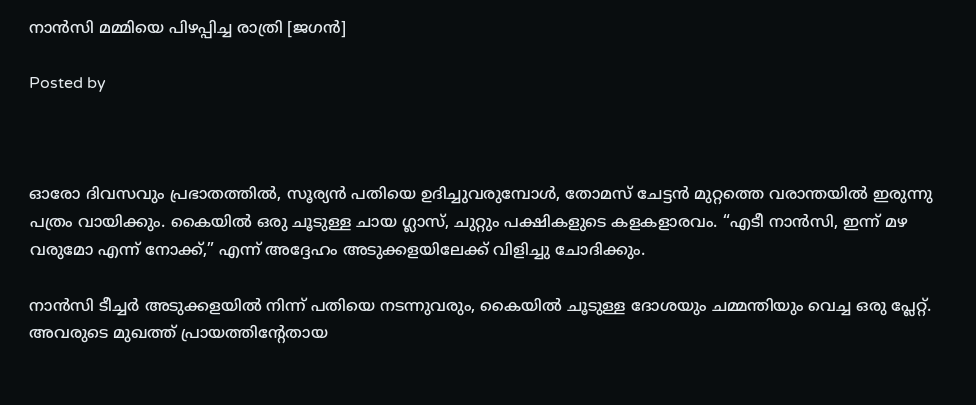നാൻസി മമ്മിയെ പിഴപ്പിച്ച രാത്രി [ജഗൻ]

Posted by



ഓരോ ദിവസവും പ്രഭാതത്തിൽ, സൂര്യൻ പതിയെ ഉദിച്ചുവരുമ്പോൾ, തോമസ് ചേട്ടൻ മുറ്റത്തെ വരാന്തയിൽ ഇരുന്നു പത്രം വായിക്കും. കൈയിൽ ഒരു ചൂടുള്ള ചായ ഗ്ലാസ്, ചുറ്റും പക്ഷികളുടെ കളകളാരവം. “എടീ നാൻസി, ഇന്ന് മഴ വരുമോ എന്ന് നോക്ക്,” എന്ന് അദ്ദേഹം അടുക്കളയിലേക്ക് വിളിച്ചു ചോദിക്കും.

നാൻസി ടീച്ചർ അടുക്കളയിൽ നിന്ന് പതിയെ നടന്നുവരും, കൈയിൽ ചൂടുള്ള ദോശയും ചമ്മന്തിയും വെച്ച ഒരു പ്ലേറ്റ്. അവരുടെ മുഖത്ത് പ്രായത്തിന്റേതായ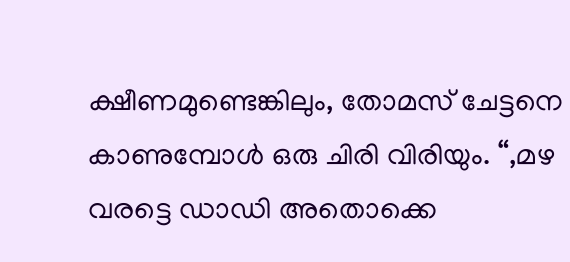ക്ഷീണമുണ്ടെങ്കിലും, തോമസ് ചേട്ടനെ കാണുമ്പോൾ ഒരു ചിരി വിരിയും. “,മഴ വരട്ടെ ഡാഡി അതൊക്കെ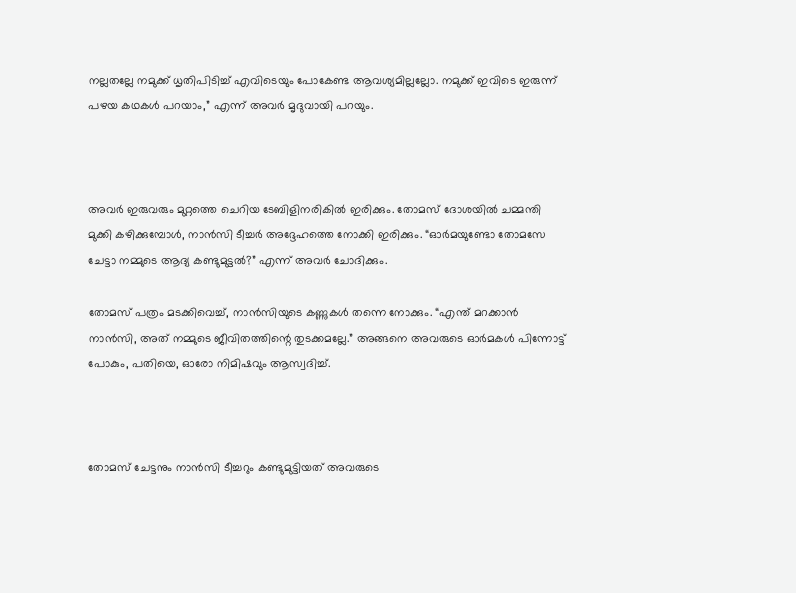നല്ലതല്ലേ നമുക്ക് ധൃതിപിടിച്ച് എവിടെയും പോകേണ്ട ആവശ്യമില്ലല്ലോ. നമുക്ക് ഇവിടെ ഇരുന്ന് പഴയ കഥകൾ പറയാം,” എന്ന് അവർ മൃദുവായി പറയും.



അവർ ഇരുവരും മുറ്റത്തെ ചെറിയ ടേബിളിനരികിൽ ഇരിക്കും. തോമസ് ദോശയിൽ ചമ്മന്തി മുക്കി കഴിക്കുമ്പോൾ, നാൻസി ടീച്ചർ അദ്ദേഹത്തെ നോക്കി ഇരിക്കും. “ഓർമയുണ്ടോ തോമസേ ചേട്ടാ നമ്മുടെ ആദ്യ കണ്ടുമുട്ടൽ?” എന്ന് അവർ ചോദിക്കും.

തോമസ് പത്രം മടക്കിവെച്ച്, നാൻസിയുടെ കണ്ണുകൾ തന്നെ നോക്കും. “എന്ത് മറക്കാൻ നാൻസി, അത് നമ്മുടെ ജീവിതത്തിന്റെ തുടക്കമല്ലേ.” അങ്ങനെ അവരുടെ ഓർമകൾ പിന്നോട്ട് പോകും, പതിയെ, ഓരോ നിമിഷവും ആസ്വദിച്ച്.



തോമസ് ചേട്ടനും നാൻസി ടീച്ചറും കണ്ടുമുട്ടിയത് അവരുടെ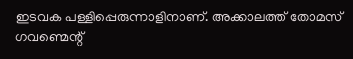ഇടവക പള്ളിപ്പെരുന്നാളിനാണ്. അക്കാലത്ത് തോമസ് ഗവണ്മെന്റ്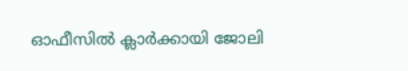ഓഫീസിൽ ക്ലാർക്കായി ജോലി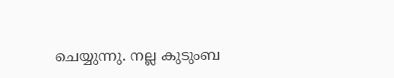ചെയ്യുന്നു. നല്ല കുടുംബ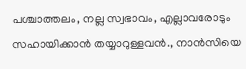പശ്ചാത്തലം, നല്ല സ്വഭാവം, എല്ലാവരോടും സഹായിക്കാൻ തയ്യാറുള്ളവൻ., നാൻസിയെ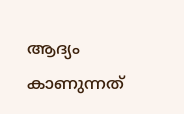ആദ്യം കാണുന്നത്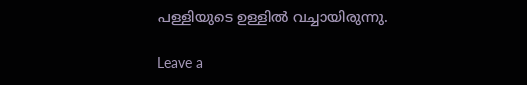പള്ളിയുടെ ഉള്ളിൽ വച്ചായിരുന്നു.

Leave a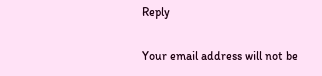Reply

Your email address will not be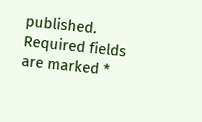published. Required fields are marked *